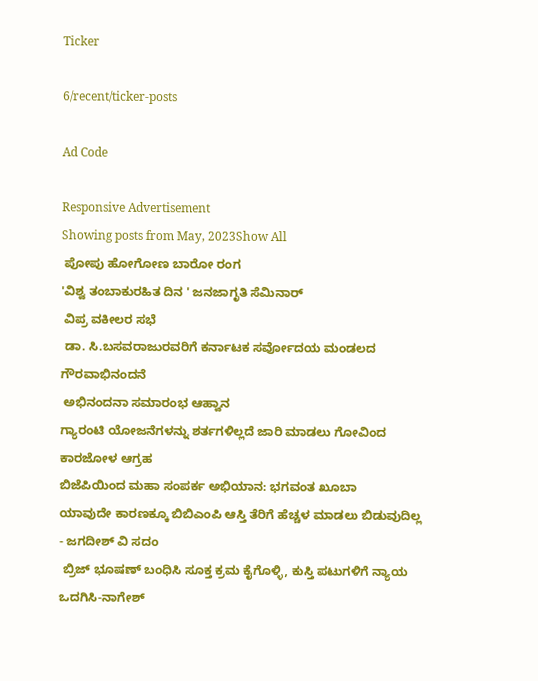Ticker

6/recent/ticker-posts

Ad Code

Responsive Advertisement
Showing posts from May, 2023Show All
 ಪೋಪು ಹೋಗೋಣ ಬಾರೋ ರಂಗ
'ವಿಶ್ವ ತಂಬಾಕುರಹಿತ ದಿನ ' ಜನಜಾಗೃತಿ ಸೆಮಿನಾರ್‍
 ವಿಪ್ರ ವಕೀಲರ ಸಭೆ
 ಡಾ. ಸಿ.ಬಸವರಾಜುರವರಿಗೆ ಕರ್ನಾಟಕ ಸರ್ವೋದಯ ಮಂಡಲದ ಗೌರವಾಭಿನಂದನೆ
 ಅಭಿನಂದನಾ ಸಮಾರಂಭ ಆಹ್ವಾನ
ಗ್ಯಾರಂಟಿ ಯೋಜನೆಗಳನ್ನು ಶರ್ತಗಳಿಲ್ಲದೆ ಜಾರಿ ಮಾಡಲು ಗೋವಿಂದ ಕಾರಜೋಳ ಆಗ್ರಹ
ಬಿಜೆಪಿಯಿಂದ ಮಹಾ ಸಂಪರ್ಕ ಅಭಿಯಾನ: ಭಗವಂತ ಖೂಬಾ
ಯಾವುದೇ ಕಾರಣಕ್ಕೂ ಬಿಬಿಎಂಪಿ ಆಸ್ತಿ ತೆರಿಗೆ ಹೆಚ್ಚಳ ಮಾಡಲು ಬಿಡುವುದಿಲ್ಲ - ಜಗದೀಶ್ ವಿ ಸದಂ
 ಬ್ರಿಜ್ ಭೂಷಣ್ ಬಂಧಿಸಿ ಸೂಕ್ತ ಕ್ರಮ ಕೈಗೊಳ್ಳಿ, ಕುಸ್ತಿ ಪಟುಗಳಿಗೆ ನ್ಯಾಯ ಒದಗಿಸಿ-ನಾಗೇಶ್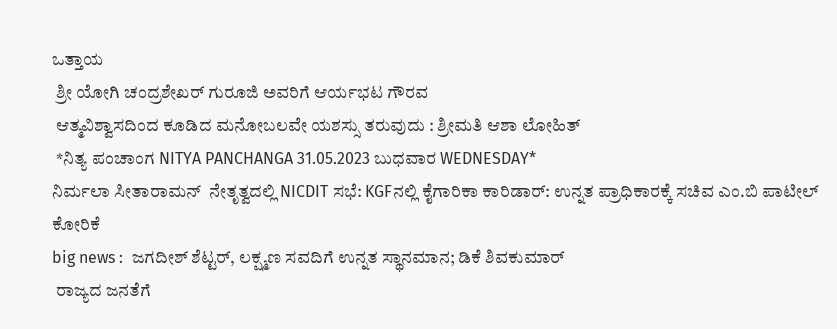ಒತ್ತಾಯ
 ಶ್ರೀ ಯೋಗಿ ಚಂದ್ರಶೇಖರ್ ಗುರೂಜಿ ಅವರಿಗೆ ಆರ್ಯಭಟ ಗೌರವ
 ಆತ್ಮವಿಶ್ವಾಸದಿಂದ ಕೂಡಿದ ಮನೋಬಲವೇ ಯಶಸ್ಸು ತರುವುದು : ಶ್ರೀಮತಿ ಆಶಾ ಲೋಹಿತ್
 *ನಿತ್ಯ ಪಂಚಾಂಗ NITYA PANCHANGA 31.05.2023 ಬುಧವಾರ WEDNESDAY*
ನಿರ್ಮಲಾ ಸೀತಾರಾಮನ್  ನೇತೃತ್ವದಲ್ಲಿ NICDIT ಸಭೆ: KGFನಲ್ಲಿ ಕೈಗಾರಿಕಾ ಕಾರಿಡಾರ್: ಉನ್ನತ ಪ್ರಾಧಿಕಾರಕ್ಕೆ ಸಚಿವ ಎಂ.ಬಿ ಪಾಟೀಲ್ ಕೋರಿಕೆ
big news :  ಜಗದೀಶ್ ಶೆಟ್ಟರ್, ಲಕ್ಷ್ಮಣ ಸವದಿಗೆ ಉನ್ನತ ಸ್ಥಾನಮಾನ; ಡಿಕೆ ಶಿವಕುಮಾರ್
 ರಾಜ್ಯದ ಜನತೆಗೆ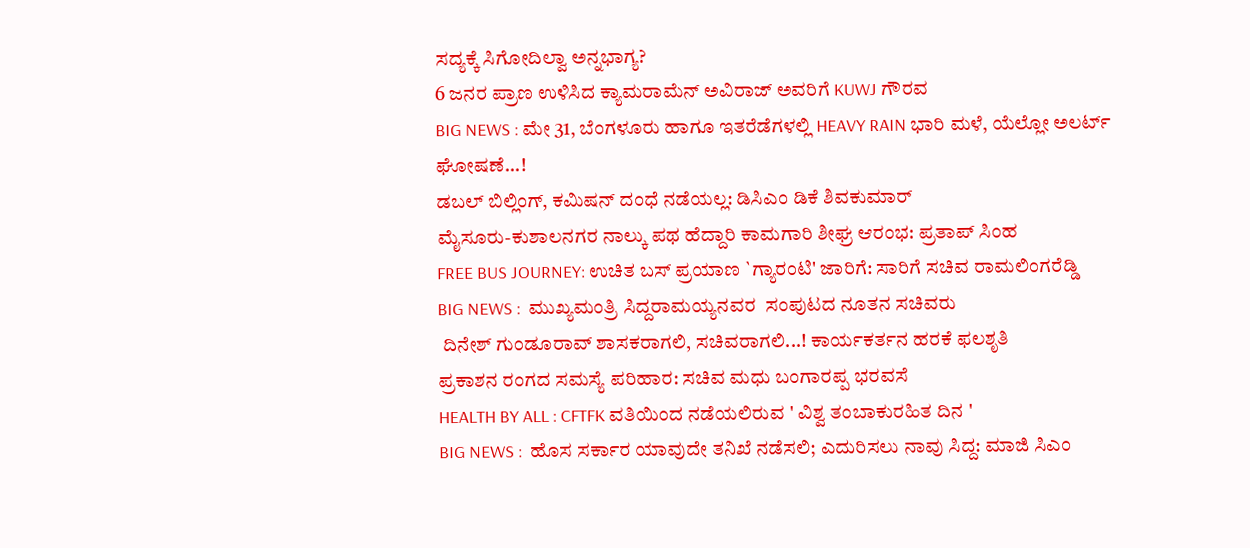ಸದ್ಯಕ್ಕೆ ಸಿಗೋದಿಲ್ವಾ ಅನ್ನಭಾಗ್ಯ?
6 ಜನರ ಪ್ರಾಣ ಉಳಿಸಿದ ಕ್ಯಾಮರಾಮೆನ್ ಅವಿರಾಜ್ ಅವರಿಗೆ KUWJ ಗೌರವ
BIG NEWS : ಮೇ 31, ಬೆಂಗಳೂರು ಹಾಗೂ ಇತರೆಡೆಗಳಲ್ಲಿ HEAVY RAIN ಭಾರಿ ಮಳೆ, ಯೆಲ್ಲೋ ಅಲರ್ಟ್ ಘೋಷಣೆ...!
ಡಬಲ್ ಬಿಲ್ಲಿಂಗ್, ಕಮಿಷನ್ ದಂಧೆ ನಡೆಯಲ್ಲ: ಡಿಸಿಎಂ ಡಿಕೆ ಶಿವಕುಮಾರ್
ಮೈಸೂರು-ಕುಶಾಲನಗರ ನಾಲ್ಕು ಪಥ ಹೆದ್ದಾರಿ ಕಾಮಗಾರಿ ಶೀಘ್ರ ಆರಂಭ: ಪ್ರತಾಪ್ ಸಿಂಹ
FREE BUS JOURNEY: ಉಚಿತ ಬಸ್ ಪ್ರಯಾಣ `ಗ್ಯಾರಂಟಿ' ಜಾರಿಗೆ: ಸಾರಿಗೆ ಸಚಿವ ರಾಮಲಿಂಗರೆಡ್ಡಿ
BIG NEWS :  ಮುಖ್ಯಮಂತ್ರಿ ಸಿದ್ದರಾಮಯ್ಯನವರ  ಸಂಪುಟದ ನೂತನ ಸಚಿವರು
 ದಿನೇಶ್ ಗುಂಡೂರಾವ್ ಶಾಸಕರಾಗಲಿ, ಸಚಿವರಾಗಲಿ...! ಕಾರ್ಯಕರ್ತನ ಹರಕೆ ಫಲಶೃತಿ
ಪ್ರಕಾಶನ ರಂಗದ ಸಮಸ್ಯೆ ಪರಿಹಾರ: ಸಚಿವ ಮಧು ಬಂಗಾರಪ್ಪ ಭರವಸೆ
HEALTH BY ALL : CFTFK ವತಿಯಿಂದ ನಡೆಯಲಿರುವ ' ವಿಶ್ವ ತಂಬಾಕುರಹಿತ ದಿನ '
BIG NEWS :  ಹೊಸ ಸರ್ಕಾರ ಯಾವುದೇ ತನಿಖೆ ನಡೆಸಲಿ; ಎದುರಿಸಲು ನಾವು ಸಿದ್ದ: ಮಾಜಿ ಸಿಎಂ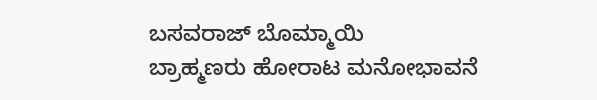ಬಸವರಾಜ್ ಬೊಮ್ಮಾಯಿ
ಬ್ರಾಹ್ಮಣರು ಹೋರಾಟ ಮನೋಭಾವನೆ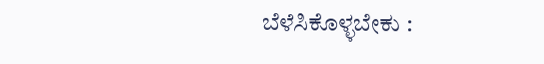ಬೆಳೆಸಿಕೊಳ್ಳಬೇಕು :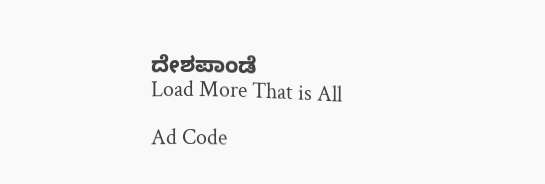ದೇಶಪಾಂಡೆ
Load More That is All

Ad Code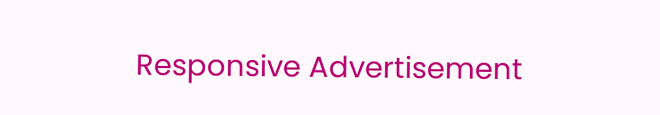Responsive Advertisement